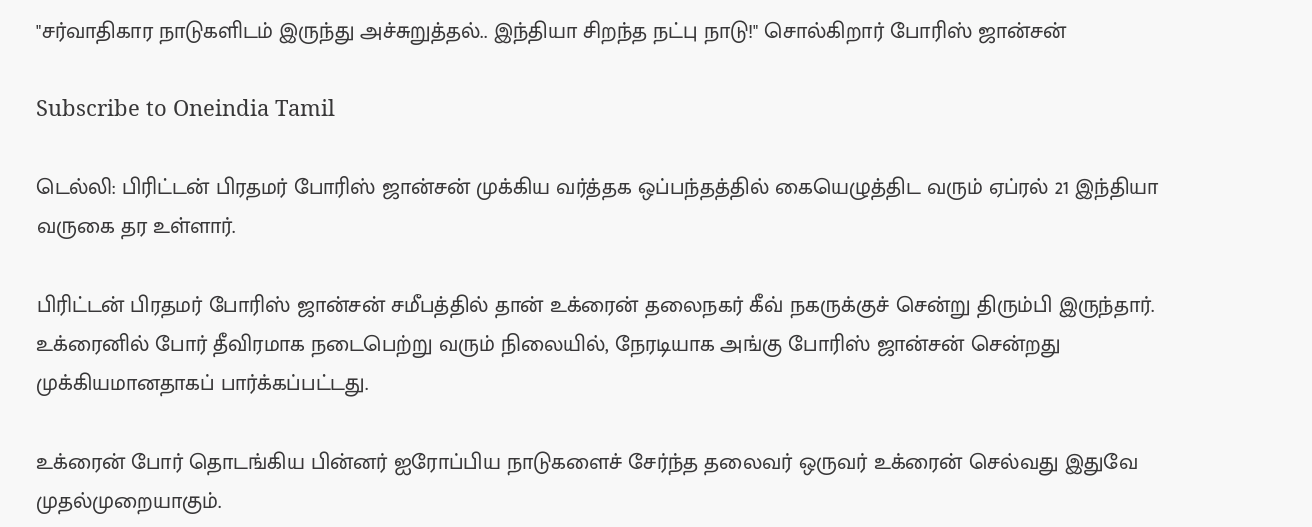"சர்வாதிகார நாடுகளிடம் இருந்து அச்சுறுத்தல்.. இந்தியா சிறந்த நட்பு நாடு!" சொல்கிறார் போரிஸ் ஜான்சன்

Subscribe to Oneindia Tamil

டெல்லி: பிரிட்டன் பிரதமர் போரிஸ் ஜான்சன் முக்கிய வர்த்தக ஒப்பந்தத்தில் கையெழுத்திட வரும் ஏப்ரல் 21 இந்தியா வருகை தர உள்ளார்.

பிரிட்டன் பிரதமர் போரிஸ் ஜான்சன் சமீபத்தில் தான் உக்ரைன் தலைநகர் கீவ் நகருக்குச் சென்று திரும்பி இருந்தார். உக்ரைனில் போர் தீவிரமாக நடைபெற்று வரும் நிலையில், நேரடியாக அங்கு போரிஸ் ஜான்சன் சென்றது முக்கியமானதாகப் பார்க்கப்பட்டது.

உக்ரைன் போர் தொடங்கிய பின்னர் ஐரோப்பிய நாடுகளைச் சேர்ந்த தலைவர் ஒருவர் உக்ரைன் செல்வது இதுவே முதல்முறையாகும்.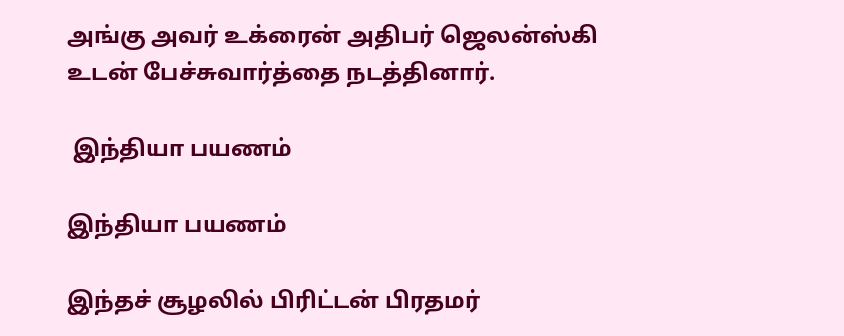அங்கு அவர் உக்ரைன் அதிபர் ஜெலன்ஸ்கி உடன் பேச்சுவார்த்தை நடத்தினார்.

 இந்தியா பயணம்

இந்தியா பயணம்

இந்தச் சூழலில் பிரிட்டன் பிரதமர்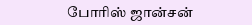போரிஸ் ஜான்சன்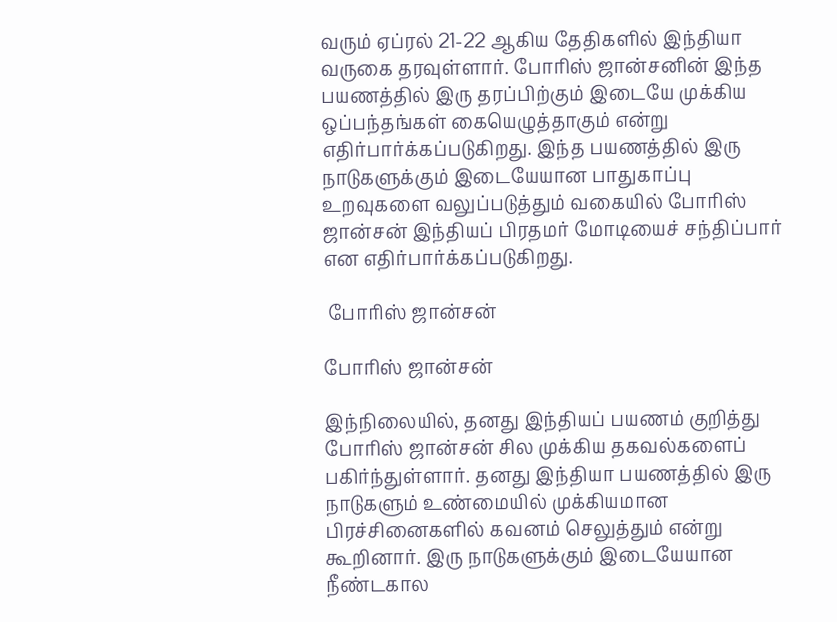வரும் ஏப்ரல் 21-22 ஆகிய தேதிகளில் இந்தியா வருகை தரவுள்ளார். போரிஸ் ஜான்சனின் இந்த பயணத்தில் இரு தரப்பிற்கும் இடையே முக்கிய ஒப்பந்தங்கள் கையெழுத்தாகும் என்று எதிர்பார்க்கப்படுகிறது. இந்த பயணத்தில் இரு நாடுகளுக்கும் இடையேயான பாதுகாப்பு உறவுகளை வலுப்படுத்தும் வகையில் போரிஸ் ஜான்சன் இந்தியப் பிரதமர் மோடியைச் சந்திப்பார் என எதிர்பார்க்கப்படுகிறது.

 போரிஸ் ஜான்சன்

போரிஸ் ஜான்சன்

இந்நிலையில், தனது இந்தியப் பயணம் குறித்து போரிஸ் ஜான்சன் சில முக்கிய தகவல்களைப் பகிர்ந்துள்ளார். தனது இந்தியா பயணத்தில் இரு நாடுகளும் உண்மையில் முக்கியமான பிரச்சினைகளில் கவனம் செலுத்தும் என்று கூறினார். இரு நாடுகளுக்கும் இடையேயான நீண்டகால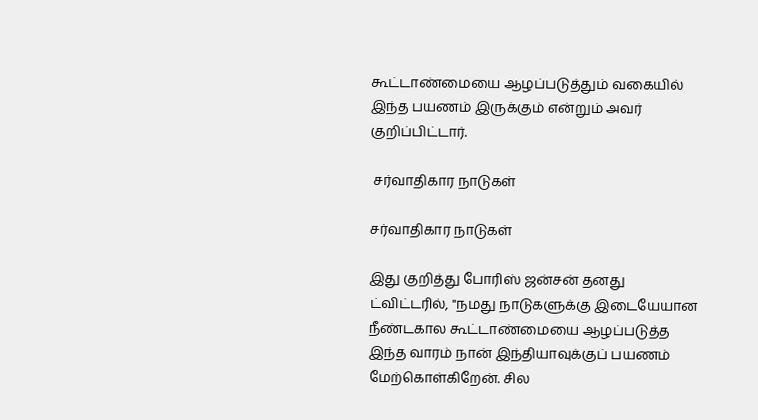கூட்டாண்மையை ஆழப்படுத்தும் வகையில் இந்த பயணம் இருக்கும் என்றும் அவர் குறிப்பிட்டார்.

 சர்வாதிகார நாடுகள்

சர்வாதிகார நாடுகள்

இது குறித்து போரிஸ் ஜன்சன் தனது ட்விட்டரில், "நமது நாடுகளுக்கு இடையேயான நீண்டகால கூட்டாண்மையை ஆழப்படுத்த இந்த வாரம் நான் இந்தியாவுக்குப் பயணம் மேற்கொள்கிறேன். சில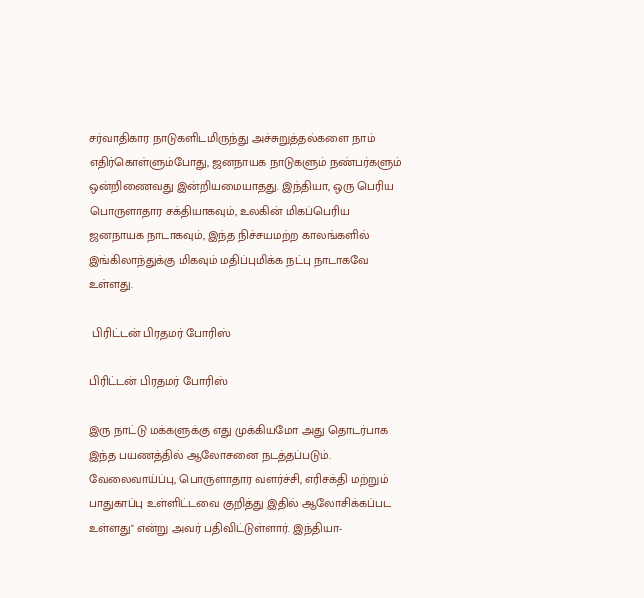சர்வாதிகார நாடுகளிடமிருந்து அச்சுறுத்தல்களை நாம் எதிர்கொள்ளும்போது, ஜனநாயக நாடுகளும் நண்பர்களும் ஒன்றிணைவது இன்றியமையாதது. இந்தியா, ஒரு பெரிய பொருளாதார சக்தியாகவும், உலகின் மிகப்பெரிய ஜனநாயக நாடாகவும், இந்த நிச்சயமற்ற காலங்களில் இங்கிலாந்துக்கு மிகவும் மதிப்புமிக்க நட்பு நாடாகவே உள்ளது.

 பிரிட்டன் பிரதமர் போரிஸ்

பிரிட்டன் பிரதமர் போரிஸ்

இரு நாட்டு மக்களுக்கு எது முக்கியமோ அது தொடர்பாக இந்த பயணத்தில் ஆலோசனை நடத்தப்படும். வேலைவாய்ப்பு, பொருளாதார வளர்ச்சி, எரிசக்தி மற்றும் பாதுகாப்பு உள்ளிட்டவை குறித்து இதில் ஆலோசிக்கப்பட உள்ளது" என்று அவர் பதிவிட்டுள்ளார். இந்தியா-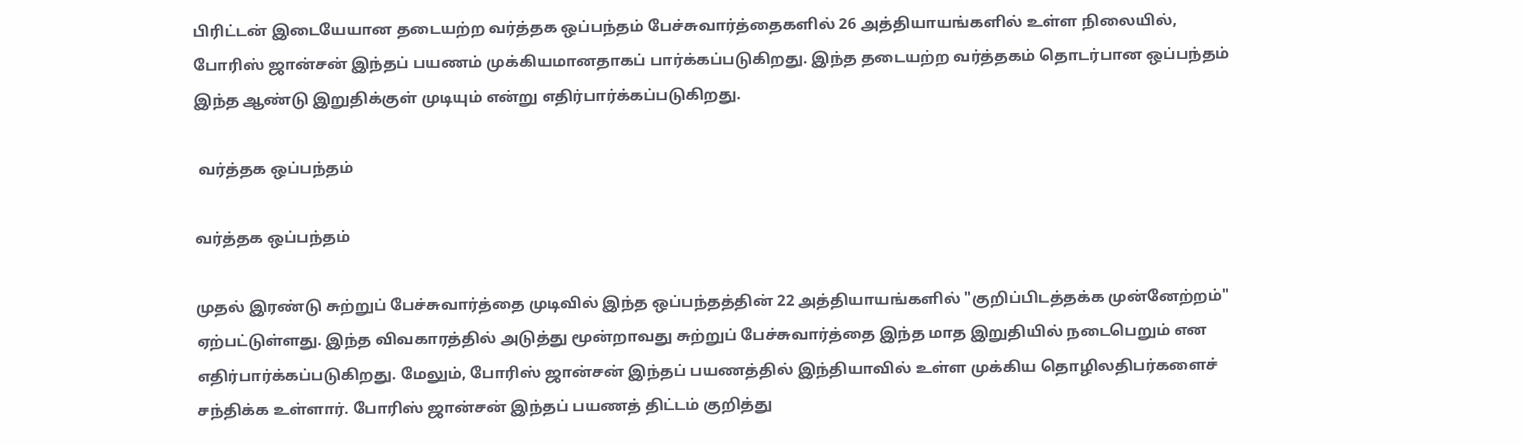பிரிட்டன் இடையேயான தடையற்ற வர்த்தக ஒப்பந்தம் பேச்சுவார்த்தைகளில் 26 அத்தியாயங்களில் உள்ள நிலையில், போரிஸ் ஜான்சன் இந்தப் பயணம் முக்கியமானதாகப் பார்க்கப்படுகிறது. இந்த தடையற்ற வர்த்தகம் தொடர்பான ஒப்பந்தம் இந்த ஆண்டு இறுதிக்குள் முடியும் என்று எதிர்பார்க்கப்படுகிறது.

 வர்த்தக ஒப்பந்தம்

வர்த்தக ஒப்பந்தம்

முதல் இரண்டு சுற்றுப் பேச்சுவார்த்தை முடிவில் இந்த ஒப்பந்தத்தின் 22 அத்தியாயங்களில் "குறிப்பிடத்தக்க முன்னேற்றம்" ஏற்பட்டுள்ளது. இந்த விவகாரத்தில் அடுத்து மூன்றாவது சுற்றுப் பேச்சுவார்த்தை இந்த மாத இறுதியில் நடைபெறும் என எதிர்பார்க்கப்படுகிறது. மேலும், போரிஸ் ஜான்சன் இந்தப் பயணத்தில் இந்தியாவில் உள்ள முக்கிய தொழிலதிபர்களைச் சந்திக்க உள்ளார். போரிஸ் ஜான்சன் இந்தப் பயணத் திட்டம் குறித்து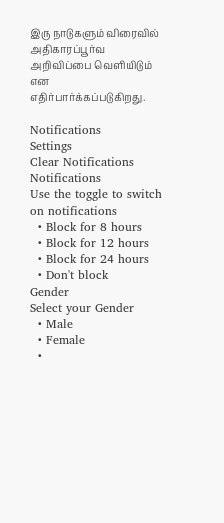இரு நாடுகளும் விரைவில் அதிகாரப்பூர்வ அறிவிப்பை வெளியிடும் என எதிர்பார்க்கப்படுகிறது.

Notifications
Settings
Clear Notifications
Notifications
Use the toggle to switch on notifications
  • Block for 8 hours
  • Block for 12 hours
  • Block for 24 hours
  • Don't block
Gender
Select your Gender
  • Male
  • Female
  •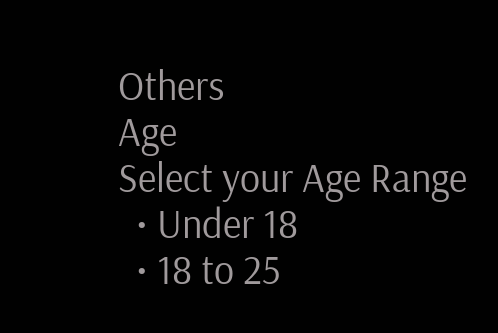Others
Age
Select your Age Range
  • Under 18
  • 18 to 25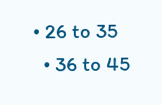• 26 to 35
  • 36 to 45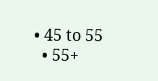• 45 to 55
  • 55+